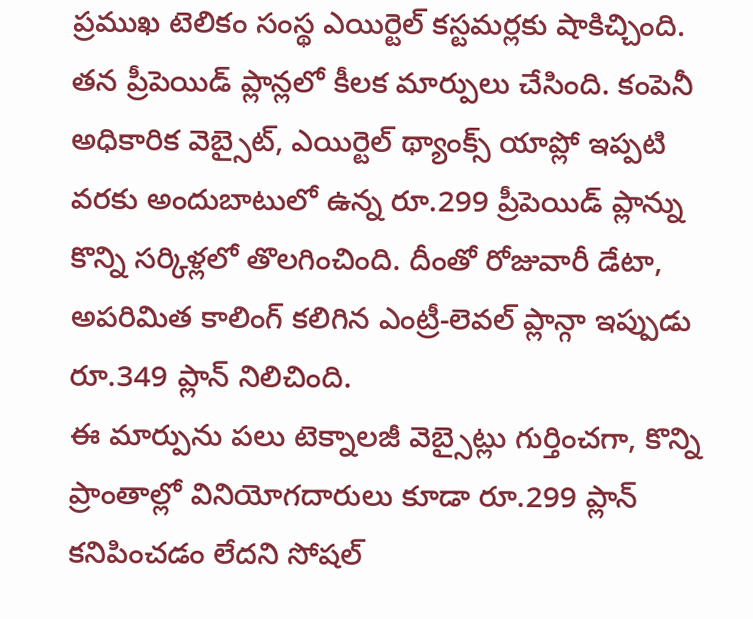ప్రముఖ టెలికం సంస్థ ఎయిర్టెల్ కస్టమర్లకు షాకిచ్చింది. తన ప్రీపెయిడ్ ప్లాన్లలో కీలక మార్పులు చేసింది. కంపెనీ అధికారిక వెబ్సైట్, ఎయిర్టెల్ థ్యాంక్స్ యాప్లో ఇప్పటి వరకు అందుబాటులో ఉన్న రూ.299 ప్రీపెయిడ్ ప్లాన్ను కొన్ని సర్కిళ్లలో తొలగించింది. దీంతో రోజువారీ డేటా, అపరిమిత కాలింగ్ కలిగిన ఎంట్రీ-లెవల్ ప్లాన్గా ఇప్పుడు రూ.349 ప్లాన్ నిలిచింది.
ఈ మార్పును పలు టెక్నాలజీ వెబ్సైట్లు గుర్తించగా, కొన్ని ప్రాంతాల్లో వినియోగదారులు కూడా రూ.299 ప్లాన్ కనిపించడం లేదని సోషల్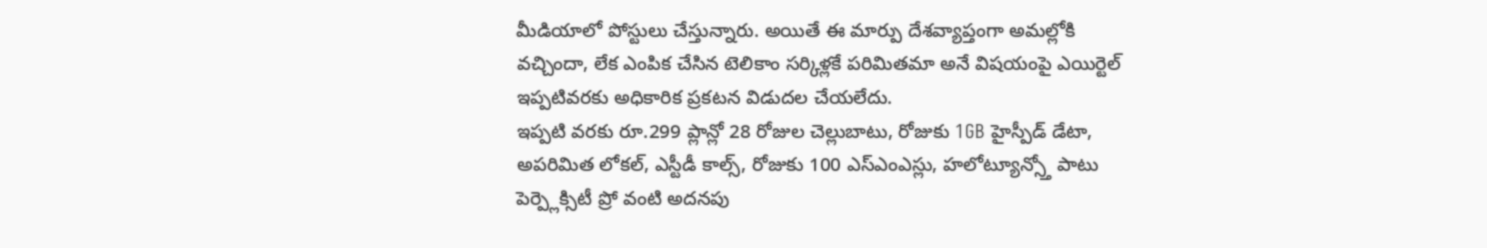మీడియాలో పోస్టులు చేస్తున్నారు. అయితే ఈ మార్పు దేశవ్యాప్తంగా అమల్లోకి వచ్చిందా, లేక ఎంపిక చేసిన టెలికాం సర్కిళ్లకే పరిమితమా అనే విషయంపై ఎయిర్టెల్ ఇప్పటివరకు అధికారిక ప్రకటన విడుదల చేయలేదు.
ఇప్పటి వరకు రూ.299 ప్లాన్లో 28 రోజుల చెల్లుబాటు, రోజుకు 1GB హైస్పీడ్ డేటా, అపరిమిత లోకల్, ఎస్టీడీ కాల్స్, రోజుకు 100 ఎస్ఎంఎస్లు, హలోట్యూన్స్తో పాటు పెర్ప్లెక్సిటీ ప్రో వంటి అదనపు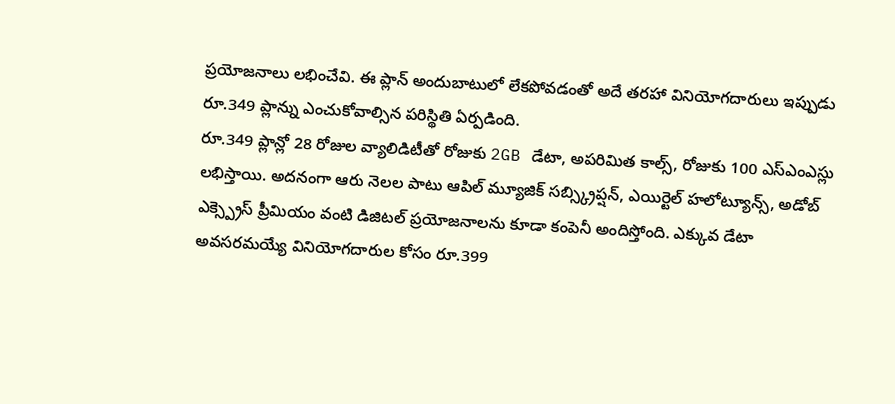ప్రయోజనాలు లభించేవి. ఈ ప్లాన్ అందుబాటులో లేకపోవడంతో అదే తరహా వినియోగదారులు ఇప్పుడు రూ.349 ప్లాన్ను ఎంచుకోవాల్సిన పరిస్థితి ఏర్పడింది.
రూ.349 ప్లాన్లో 28 రోజుల వ్యాలిడిటీతో రోజుకు 2GB డేటా, అపరిమిత కాల్స్, రోజుకు 100 ఎస్ఎంఎస్లు లభిస్తాయి. అదనంగా ఆరు నెలల పాటు ఆపిల్ మ్యూజిక్ సబ్స్క్రిప్షన్, ఎయిర్టెల్ హలోట్యూన్స్, అడోబ్ ఎక్స్ప్రెస్ ప్రీమియం వంటి డిజిటల్ ప్రయోజనాలను కూడా కంపెనీ అందిస్తోంది. ఎక్కువ డేటా అవసరమయ్యే వినియోగదారుల కోసం రూ.399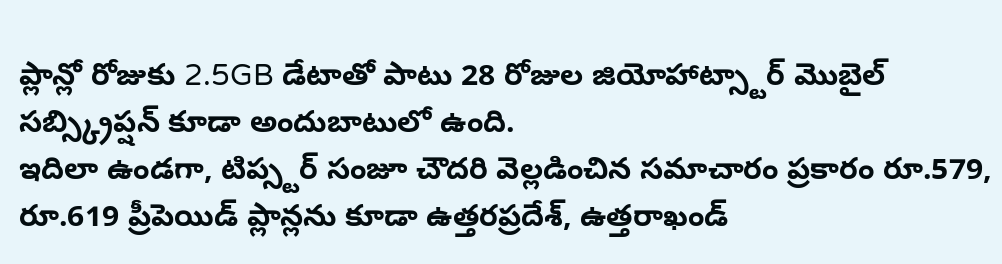ప్లాన్లో రోజుకు 2.5GB డేటాతో పాటు 28 రోజుల జియోహాట్స్టార్ మొబైల్ సబ్స్క్రిప్షన్ కూడా అందుబాటులో ఉంది.
ఇదిలా ఉండగా, టిప్స్టర్ సంజూ చౌదరి వెల్లడించిన సమాచారం ప్రకారం రూ.579, రూ.619 ప్రీపెయిడ్ ప్లాన్లను కూడా ఉత్తరప్రదేశ్, ఉత్తరాఖండ్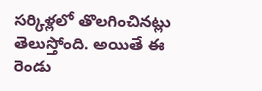సర్కిళ్లలో తొలగించినట్లు తెలుస్తోంది. అయితే ఈ రెండు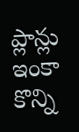ప్లాన్లు ఇంకా కొన్ని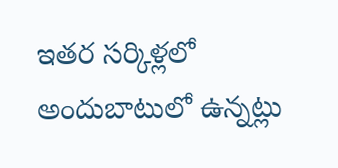ఇతర సర్కిళ్లలో అందుబాటులో ఉన్నట్లు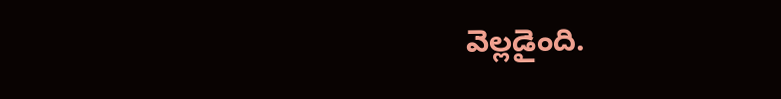వెల్లడైంది.